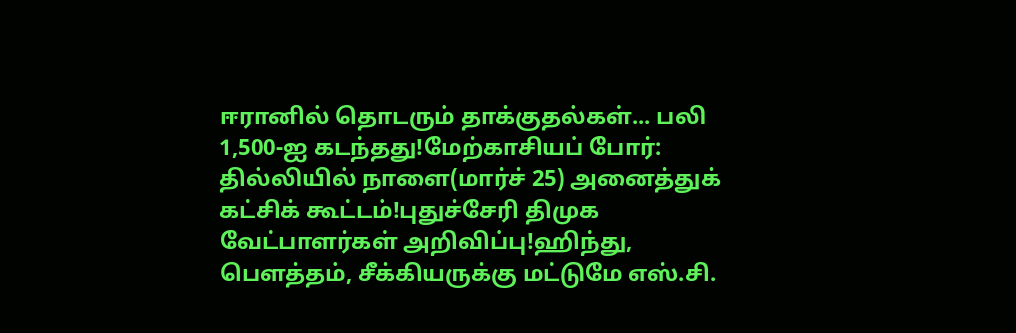ஈரானில் தொடரும் தாக்குதல்கள்... பலி 1,500-ஐ கடந்தது!மேற்காசியப் போர்: தில்லியில் நாளை(மார்ச் 25) அனைத்துக் கட்சிக் கூட்டம்!புதுச்சேரி திமுக வேட்பாளர்கள் அறிவிப்பு!ஹிந்து, பெளத்தம், சீக்கியருக்கு மட்டுமே எஸ்.சி.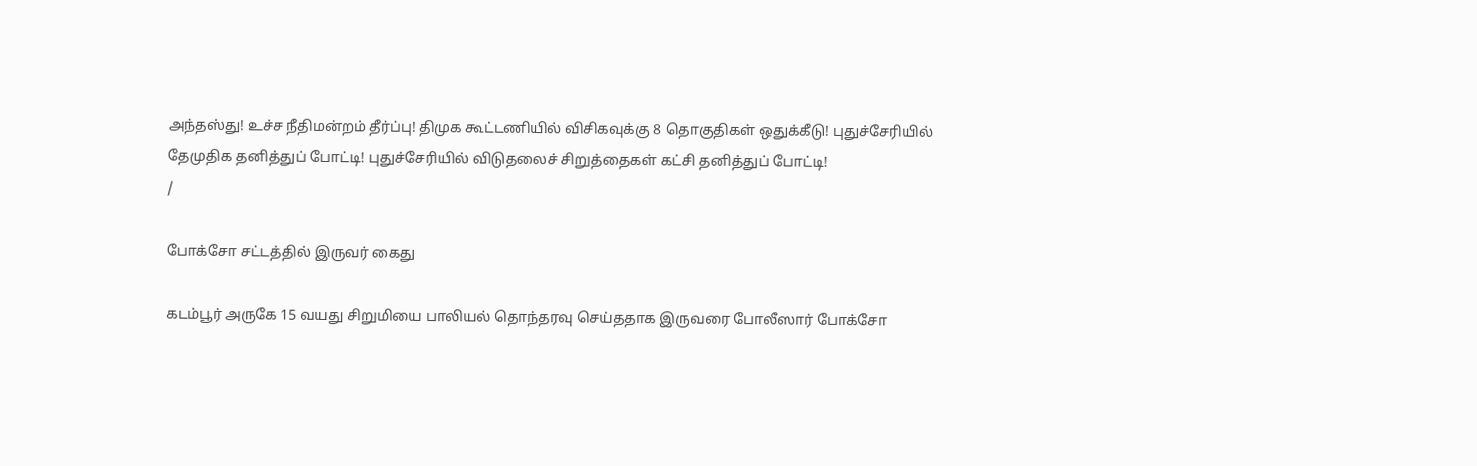அந்தஸ்து! உச்ச நீதிமன்றம் தீர்ப்பு! திமுக கூட்டணியில் விசிகவுக்கு 8 தொகுதிகள் ஒதுக்கீடு! புதுச்சேரியில் தேமுதிக தனித்துப் போட்டி! புதுச்சேரியில் விடுதலைச் சிறுத்தைகள் கட்சி தனித்துப் போட்டி!
/

போக்சோ சட்டத்தில் இருவர் கைது

கடம்பூர் அருகே 15 வயது சிறுமியை பாலியல் தொந்தரவு செய்ததாக இருவரை போலீஸார் போக்சோ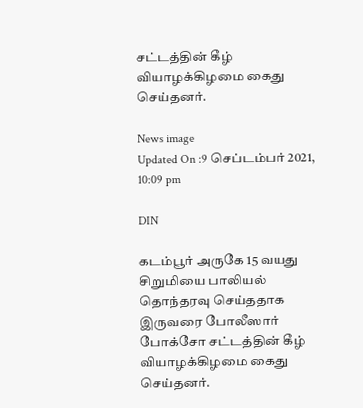சட்டத்தின் கீழ் வியாழக்கிழமை கைது செய்தனர்.

News image
Updated On :9 செப்டம்பர் 2021, 10:09 pm

DIN

கடம்பூர் அருகே 15 வயது சிறுமியை பாலியல் தொந்தரவு செய்ததாக இருவரை போலீஸார் போக்சோ சட்டத்தின் கீழ் வியாழக்கிழமை கைது செய்தனர்.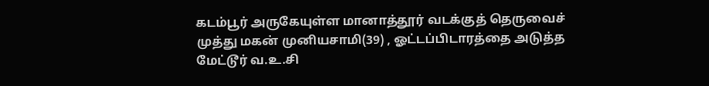கடம்பூர் அருகேயுள்ள மானாத்தூர் வடக்குத் தெருவைச் முத்து மகன் முனியசாமி(39) , ஓட்டப்பிடாரத்தை அடுத்த மேட்டூர் வ.உ.சி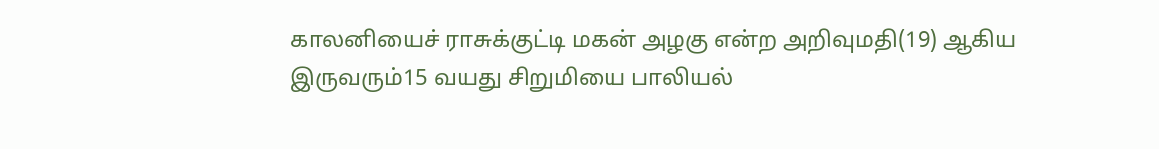காலனியைச் ராசுக்குட்டி மகன் அழகு என்ற அறிவுமதி(19) ஆகிய இருவரும்15 வயது சிறுமியை பாலியல்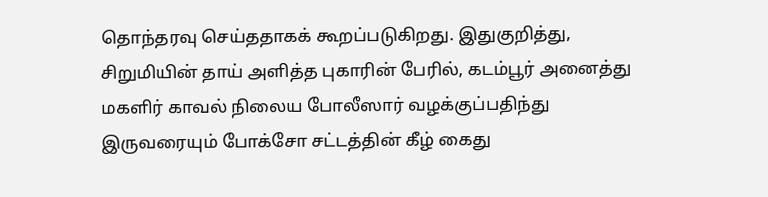தொந்தரவு செய்ததாகக் கூறப்படுகிறது. இதுகுறித்து, சிறுமியின் தாய் அளித்த புகாரின் பேரில், கடம்பூர் அனைத்து மகளிர் காவல் நிலைய போலீஸார் வழக்குப்பதிந்து இருவரையும் போக்சோ சட்டத்தின் கீழ் கைது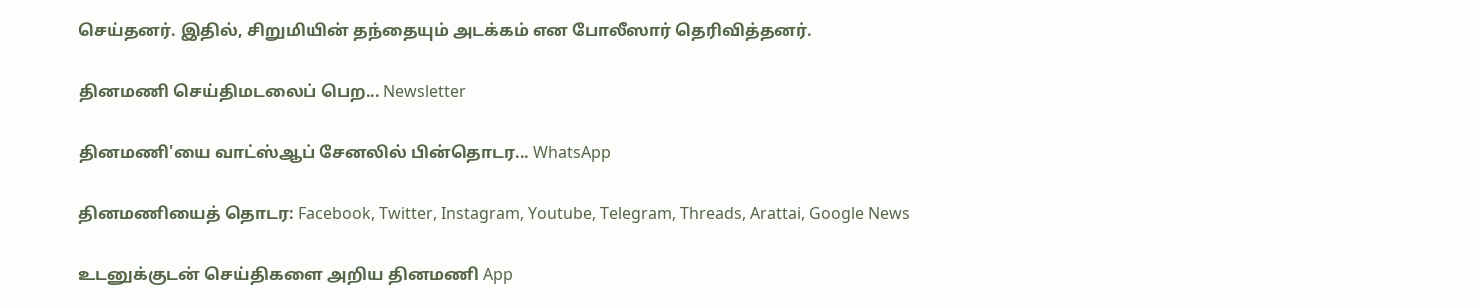செய்தனர். இதில், சிறுமியின் தந்தையும் அடக்கம் என போலீஸார் தெரிவித்தனர்.

தினமணி செய்திமடலைப் பெற... Newsletter

தினமணி'யை வாட்ஸ்ஆப் சேனலில் பின்தொடர... WhatsApp

தினமணியைத் தொடர: Facebook, Twitter, Instagram, Youtube, Telegram, Threads, Arattai, Google News

உடனுக்குடன் செய்திகளை அறிய தினமணி App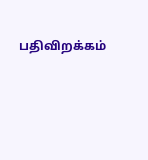பதிவிறக்கம்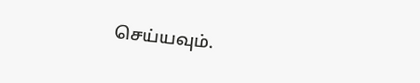செய்யவும்.